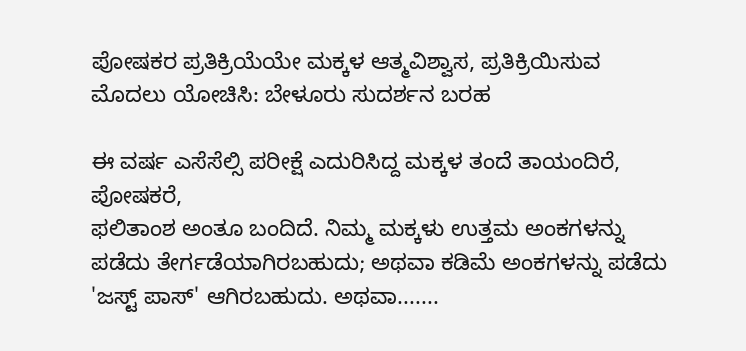ಪೋಷಕರ ಪ್ರತಿಕ್ರಿಯೆಯೇ ಮಕ್ಕಳ ಆತ್ಮವಿಶ್ವಾಸ, ಪ್ರತಿಕ್ರಿಯಿಸುವ ಮೊದಲು ಯೋಚಿಸಿ: ಬೇಳೂರು ಸುದರ್ಶನ ಬರಹ

ಈ ವರ್ಷ ಎಸೆಸೆಲ್ಸಿ ಪರೀಕ್ಷೆ ಎದುರಿಸಿದ್ದ ಮಕ್ಕಳ ತಂದೆ ತಾಯಂದಿರೆ, ಪೋಷಕರೆ,
ಫಲಿತಾಂಶ ಅಂತೂ ಬಂದಿದೆ. ನಿಮ್ಮ ಮಕ್ಕಳು ಉತ್ತಮ ಅಂಕಗಳನ್ನು ಪಡೆದು ತೇರ್ಗಡೆಯಾಗಿರಬಹುದು; ಅಥವಾ ಕಡಿಮೆ ಅಂಕಗಳನ್ನು ಪಡೆದು 'ಜಸ್ಟ್ ಪಾಸ್' ಆಗಿರಬಹುದು. ಅಥವಾ.......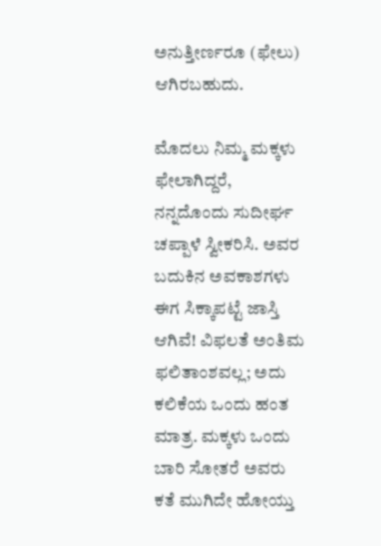ಅನುತ್ತೀರ್ಣರೂ (ಫೇಲು) ಆಗಿರಬಹುದು.

ಮೊದಲು ನಿಮ್ಮ ಮಕ್ಕಳು ಫೇಲಾಗಿದ್ದರೆ, ನನ್ನದೊಂದು ಸುದೀರ್ಘ ಚಪ್ಪಾಳೆ ಸ್ವೀಕರಿಸಿ. ಅವರ ಬದುಕಿನ ಅವಕಾಶಗಳು ಈಗ ಸಿಕ್ಕಾಪಟ್ಟೆ ಜಾಸ್ತಿ ಆಗಿವೆ! ವಿಫಲತೆ ಅಂತಿಮ ಫಲಿತಾಂಶವಲ್ಲ; ಅದು ಕಲಿಕೆಯ ಒಂದು ಹಂತ ಮಾತ್ರ. ಮಕ್ಕಳು ಒಂದು ಬಾರಿ ಸೋತರೆ ಅವರು ಕತೆ ಮುಗಿದೇ ಹೋಯ್ತು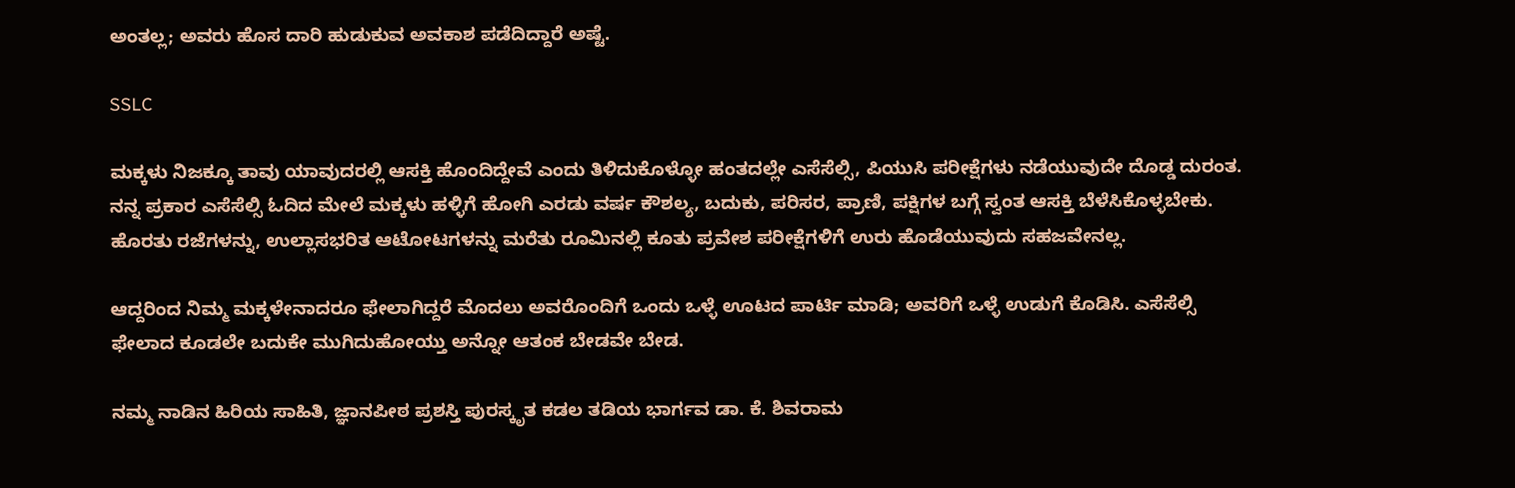ಅಂತಲ್ಲ; ಅವರು ಹೊಸ ದಾರಿ ಹುಡುಕುವ ಅವಕಾಶ ಪಡೆದಿದ್ದಾರೆ ಅಷ್ಟೆ.

SSLC

ಮಕ್ಕಳು ನಿಜಕ್ಕೂ ತಾವು ಯಾವುದರಲ್ಲಿ ಆಸಕ್ತಿ ಹೊಂದಿದ್ದೇವೆ ಎಂದು ತಿಳಿದುಕೊಳ್ಳೋ ಹಂತದಲ್ಲೇ ಎಸೆಸೆಲ್ಸಿ, ಪಿಯುಸಿ ಪರೀಕ್ಷೆಗಳು ನಡೆಯುವುದೇ ದೊಡ್ಡ ದುರಂತ. ನನ್ನ ಪ್ರಕಾರ ಎಸೆಸೆಲ್ಸಿ ಓದಿದ ಮೇಲೆ ಮಕ್ಕಳು ಹಳ್ಳಿಗೆ ಹೋಗಿ ಎರಡು ವರ್ಷ ಕೌಶಲ್ಯ, ಬದುಕು, ಪರಿಸರ, ಪ್ರಾಣಿ, ಪಕ್ಷಿಗಳ ಬಗ್ಗೆ ಸ್ವಂತ ಆಸಕ್ತಿ ಬೆಳೆಸಿಕೊಳ್ಳಬೇಕು. ಹೊರತು ರಜೆಗಳನ್ನು, ಉಲ್ಲಾಸಭರಿತ ಆಟೋಟಗಳನ್ನು ಮರೆತು ರೂಮಿನಲ್ಲಿ ಕೂತು ಪ್ರವೇಶ ಪರೀಕ್ಷೆಗಳಿಗೆ ಉರು ಹೊಡೆಯುವುದು ಸಹಜವೇನಲ್ಲ.

ಆದ್ದರಿಂದ ನಿಮ್ಮ ಮಕ್ಕಳೇನಾದರೂ ಫೇಲಾಗಿದ್ದರೆ ಮೊದಲು ಅವರೊಂದಿಗೆ ಒಂದು ಒಳ್ಳೆ ಊಟದ ಪಾರ್ಟಿ ಮಾಡಿ; ಅವರಿಗೆ ಒಳ್ಳೆ ಉಡುಗೆ ಕೊಡಿಸಿ. ಎಸೆಸೆಲ್ಸಿ ಫೇಲಾದ ಕೂಡಲೇ ಬದುಕೇ ಮುಗಿದುಹೋಯ್ತು ಅನ್ನೋ ಆತಂಕ ಬೇಡವೇ ಬೇಡ.

ನಮ್ಮ ನಾಡಿನ ಹಿರಿಯ ಸಾಹಿತಿ, ಜ್ಞಾನಪೀಠ ಪ್ರಶಸ್ತಿ ಪುರಸ್ಕೃತ ಕಡಲ ತಡಿಯ ಭಾರ್ಗವ ಡಾ. ಕೆ. ಶಿವರಾಮ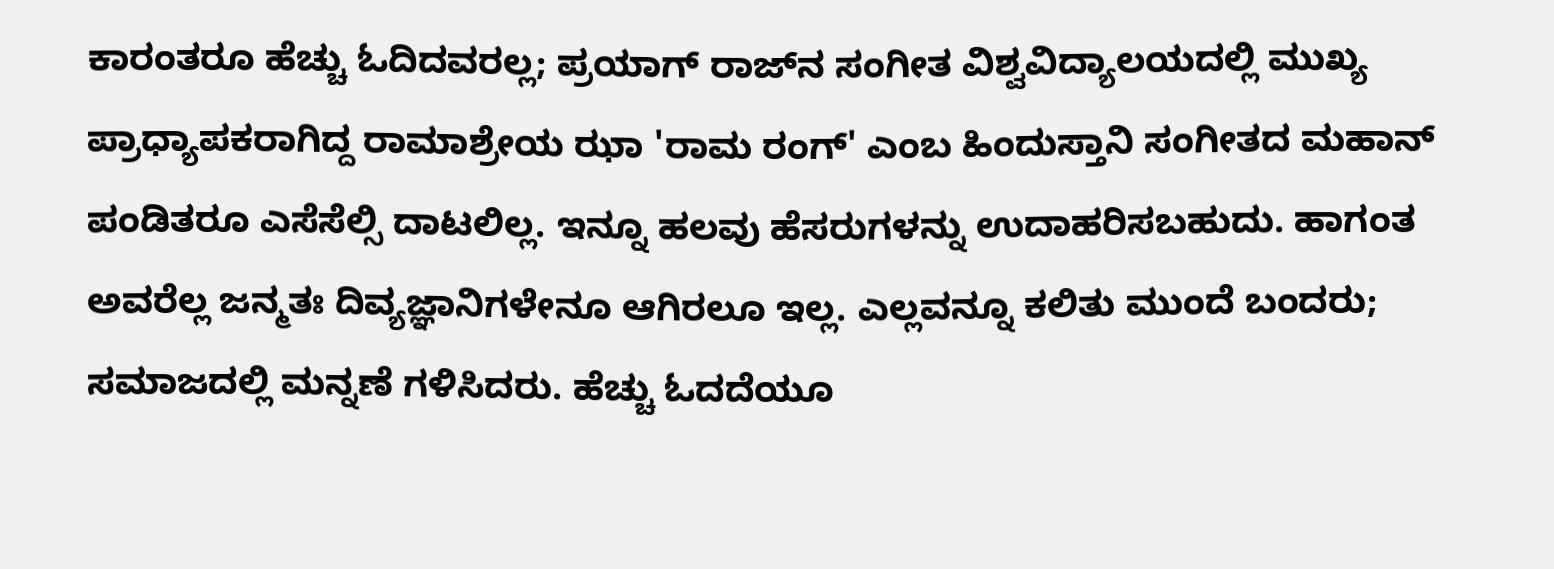ಕಾರಂತರೂ ಹೆಚ್ಚು ಓದಿದವರಲ್ಲ; ಪ್ರಯಾಗ್ ರಾಜ್‌ನ ಸಂಗೀತ ವಿಶ್ವವಿದ್ಯಾಲಯದಲ್ಲಿ ಮುಖ್ಯ ಪ್ರಾಧ್ಯಾಪಕರಾಗಿದ್ದ ರಾಮಾಶ್ರೇಯ ಝಾ 'ರಾಮ ರಂಗ್' ಎಂಬ ಹಿಂದುಸ್ತಾನಿ ಸಂಗೀತದ ಮಹಾನ್ ಪಂಡಿತರೂ ಎಸೆಸೆಲ್ಸಿ ದಾಟಲಿಲ್ಲ. ಇನ್ನೂ ಹಲವು ಹೆಸರುಗಳನ್ನು ಉದಾಹರಿಸಬಹುದು. ಹಾಗಂತ ಅವರೆಲ್ಲ ಜನ್ಮತಃ ದಿವ್ಯಜ್ಞಾನಿಗಳೇನೂ ಆಗಿರಲೂ ಇಲ್ಲ. ಎಲ್ಲವನ್ನೂ ಕಲಿತು ಮುಂದೆ ಬಂದರು; ಸಮಾಜದಲ್ಲಿ ಮನ್ನಣೆ ಗಳಿಸಿದರು. ಹೆಚ್ಚು ಓದದೆಯೂ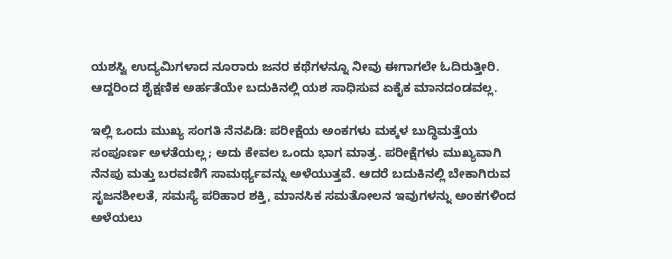ಯಶಸ್ವಿ ಉದ್ಯಮಿಗಳಾದ ನೂರಾರು ಜನರ ಕಥೆಗಳನ್ನೂ ನೀವು ಈಗಾಗಲೇ ಓದಿರುತ್ತೀರಿ. ಆದ್ದರಿಂದ ಶೈಕ್ಷಣಿಕ ಅರ್ಹತೆಯೇ ಬದುಕಿನಲ್ಲಿ ಯಶ ಸಾಧಿಸುವ ಏಕೈಕ ಮಾನದಂಡವಲ್ಲ.

ಇಲ್ಲಿ ಒಂದು ಮುಖ್ಯ ಸಂಗತಿ ನೆನಪಿಡಿ: ಪರೀಕ್ಷೆಯ ಅಂಕಗಳು ಮಕ್ಕಳ ಬುದ್ಧಿಮತ್ತೆಯ ಸಂಪೂರ್ಣ ಅಳತೆಯಲ್ಲ; ಅದು ಕೇವಲ ಒಂದು ಭಾಗ ಮಾತ್ರ. ಪರೀಕ್ಷೆಗಳು ಮುಖ್ಯವಾಗಿ ನೆನಪು ಮತ್ತು ಬರವಣಿಗೆ ಸಾಮರ್ಥ್ಯವನ್ನು ಅಳೆಯುತ್ತವೆ. ಆದರೆ ಬದುಕಿನಲ್ಲಿ ಬೇಕಾಗಿರುವ ಸೃಜನಶೀಲತೆ, ಸಮಸ್ಯೆ ಪರಿಹಾರ ಶಕ್ತಿ, ಮಾನಸಿಕ ಸಮತೋಲನ ಇವುಗಳನ್ನು ಅಂಕಗಳಿಂದ ಅಳೆಯಲು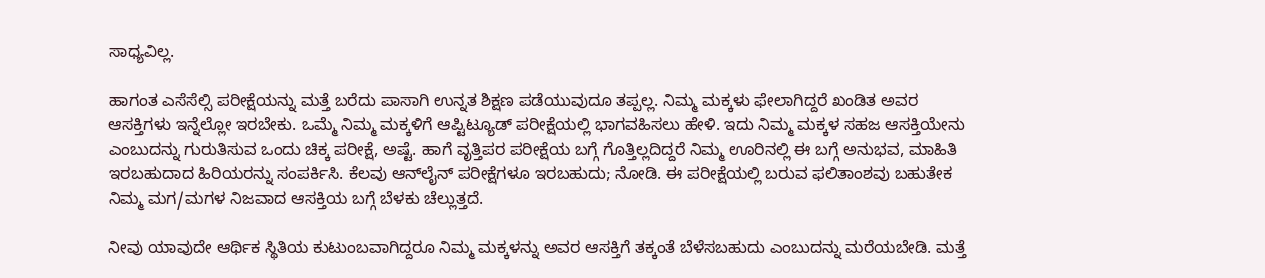ಸಾಧ್ಯವಿಲ್ಲ.

ಹಾಗಂತ ಎಸೆಸೆಲ್ಸಿ ಪರೀಕ್ಷೆಯನ್ನು ಮತ್ತೆ ಬರೆದು ಪಾಸಾಗಿ ಉನ್ನತ ಶಿಕ್ಷಣ ಪಡೆಯುವುದೂ ತಪ್ಪಲ್ಲ. ನಿಮ್ಮ ಮಕ್ಕಳು ಫೇಲಾಗಿದ್ದರೆ ಖಂಡಿತ ಅವರ ಆಸಕ್ತಿಗಳು ಇನ್ನೆಲ್ಲೋ ಇರಬೇಕು. ಒಮ್ಮೆ ನಿಮ್ಮ ಮಕ್ಕಳಿಗೆ ಆಪ್ಟಿಟ್ಯೂಡ್ ಪರೀಕ್ಷೆಯಲ್ಲಿ ಭಾಗವಹಿಸಲು ಹೇಳಿ. ಇದು ನಿಮ್ಮ ಮಕ್ಕಳ ಸಹಜ ಆಸಕ್ತಿಯೇನು ಎಂಬುದನ್ನು ಗುರುತಿಸುವ ಒಂದು ಚಿಕ್ಕ ಪರೀಕ್ಷೆ, ಅಷ್ಟೆ. ಹಾಗೆ ವೃತ್ತಿಪರ ಪರೀಕ್ಷೆಯ ಬಗ್ಗೆ ಗೊತ್ತಿಲ್ಲದಿದ್ದರೆ ನಿಮ್ಮ ಊರಿನಲ್ಲಿ ಈ ಬಗ್ಗೆ ಅನುಭವ, ಮಾಹಿತಿ ಇರಬಹುದಾದ ಹಿರಿಯರನ್ನು ಸಂಪರ್ಕಿಸಿ. ಕೆಲವು ಆನ್‌ಲೈನ್ ಪರೀಕ್ಷೆಗಳೂ ಇರಬಹುದು; ನೋಡಿ. ಈ ಪರೀಕ್ಷೆಯಲ್ಲಿ ಬರುವ ಫಲಿತಾಂಶವು ಬಹುತೇಕ ನಿಮ್ಮ ಮಗ/ಮಗಳ ನಿಜವಾದ ಆಸಕ್ತಿಯ ಬಗ್ಗೆ ಬೆಳಕು ಚೆಲ್ಲುತ್ತದೆ.

ನೀವು ಯಾವುದೇ ಆರ್ಥಿಕ ಸ್ಥಿತಿಯ ಕುಟುಂಬವಾಗಿದ್ದರೂ ನಿಮ್ಮ ಮಕ್ಕಳನ್ನು ಅವರ ಆಸಕ್ತಿಗೆ ತಕ್ಕಂತೆ ಬೆಳೆಸಬಹುದು ಎಂಬುದನ್ನು ಮರೆಯಬೇಡಿ. ಮತ್ತೆ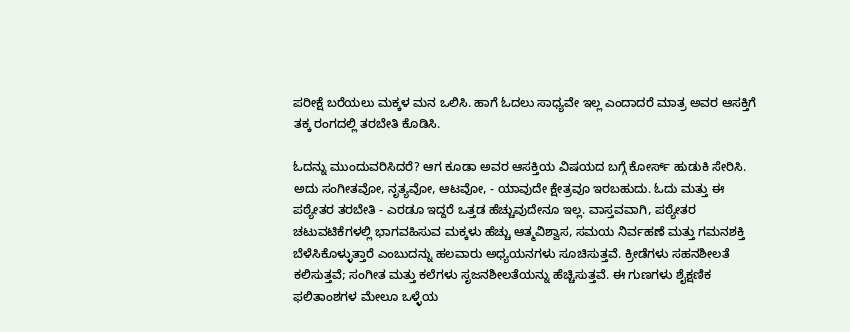ಪರೀಕ್ಷೆ ಬರೆಯಲು ಮಕ್ಕಳ ಮನ ಒಲಿಸಿ. ಹಾಗೆ ಓದಲು ಸಾಧ್ಯವೇ ಇಲ್ಲ ಎಂದಾದರೆ ಮಾತ್ರ ಅವರ ಆಸಕ್ತಿಗೆ ತಕ್ಕ ರಂಗದಲ್ಲಿ ತರಬೇತಿ ಕೊಡಿಸಿ.

ಓದನ್ನು ಮುಂದುವರಿಸಿದರೆ? ಆಗ ಕೂಡಾ ಅವರ ಆಸಕ್ತಿಯ ವಿಷಯದ ಬಗ್ಗೆ ಕೋರ್ಸ್ ಹುಡುಕಿ ಸೇರಿಸಿ. ಅದು ಸಂಗೀತವೋ, ನೃತ್ಯವೋ, ಆಟವೋ, - ಯಾವುದೇ ಕ್ಷೇತ್ರವೂ ಇರಬಹುದು. ಓದು ಮತ್ತು ಈ ಪಠ್ಯೇತರ ತರಬೇತಿ - ಎರಡೂ ಇದ್ದರೆ ಒತ್ತಡ ಹೆಚ್ಚುವುದೇನೂ ಇಲ್ಲ. ವಾಸ್ತವವಾಗಿ, ಪಠ್ಯೇತರ ಚಟುವಟಿಕೆಗಳಲ್ಲಿ ಭಾಗವಹಿಸುವ ಮಕ್ಕಳು ಹೆಚ್ಚು ಆತ್ಮವಿಶ್ವಾಸ, ಸಮಯ ನಿರ್ವಹಣೆ ಮತ್ತು ಗಮನಶಕ್ತಿ ಬೆಳೆಸಿಕೊಳ್ಳುತ್ತಾರೆ ಎಂಬುದನ್ನು ಹಲವಾರು ಅಧ್ಯಯನಗಳು ಸೂಚಿಸುತ್ತವೆ. ಕ್ರೀಡೆಗಳು ಸಹನಶೀಲತೆ ಕಲಿಸುತ್ತವೆ; ಸಂಗೀತ ಮತ್ತು ಕಲೆಗಳು ಸೃಜನಶೀಲತೆಯನ್ನು ಹೆಚ್ಚಿಸುತ್ತವೆ. ಈ ಗುಣಗಳು ಶೈಕ್ಷಣಿಕ ಫಲಿತಾಂಶಗಳ ಮೇಲೂ ಒಳ್ಳೆಯ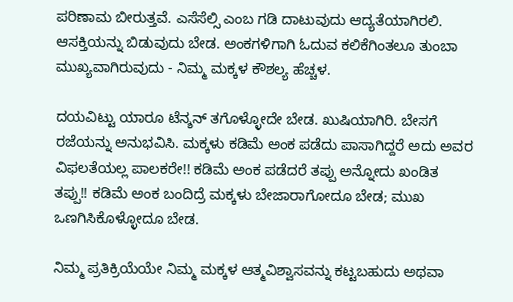ಪರಿಣಾಮ ಬೀರುತ್ತವೆ. ಎಸೆಸೆಲ್ಸಿ ಎಂಬ ಗಡಿ ದಾಟುವುದು ಆದ್ಯತೆಯಾಗಿರಲಿ. ಆಸಕ್ತಿಯನ್ನು ಬಿಡುವುದು ಬೇಡ. ಅಂಕಗಳಿಗಾಗಿ ಓದುವ ಕಲಿಕೆಗಿಂತಲೂ ತುಂಬಾ ಮುಖ್ಯವಾಗಿರುವುದು - ನಿಮ್ಮ ಮಕ್ಕಳ ಕೌಶಲ್ಯ ಹೆಚ್ಚಳ.

ದಯವಿಟ್ಟು ಯಾರೂ ಟೆನ್ಶನ್ ತಗೊಳ್ಳೋದೇ ಬೇಡ. ಖುಷಿಯಾಗಿರಿ. ಬೇಸಗೆ ರಜೆಯನ್ನು ಅನುಭವಿಸಿ. ಮಕ್ಕಳು ಕಡಿಮೆ ಅಂಕ ಪಡೆದು ಪಾಸಾಗಿದ್ದರೆ ಅದು ಅವರ ವಿಫಲತೆಯಲ್ಲ ಪಾಲಕರೇ!! ಕಡಿಮೆ ಅಂಕ ಪಡೆದರೆ ತಪ್ಪು ಅನ್ನೋದು ಖಂಡಿತ ತಪ್ಪು!! ಕಡಿಮೆ ಅಂಕ ಬಂದಿದ್ರೆ ಮಕ್ಕಳು ಬೇಜಾರಾಗೋದೂ ಬೇಡ; ಮುಖ ಒಣಗಿಸಿಕೊಳ್ಳೋದೂ ಬೇಡ.

ನಿಮ್ಮ ಪ್ರತಿಕ್ರಿಯೆಯೇ ನಿಮ್ಮ ಮಕ್ಕಳ ಆತ್ಮವಿಶ್ವಾಸವನ್ನು ಕಟ್ಟಬಹುದು ಅಥವಾ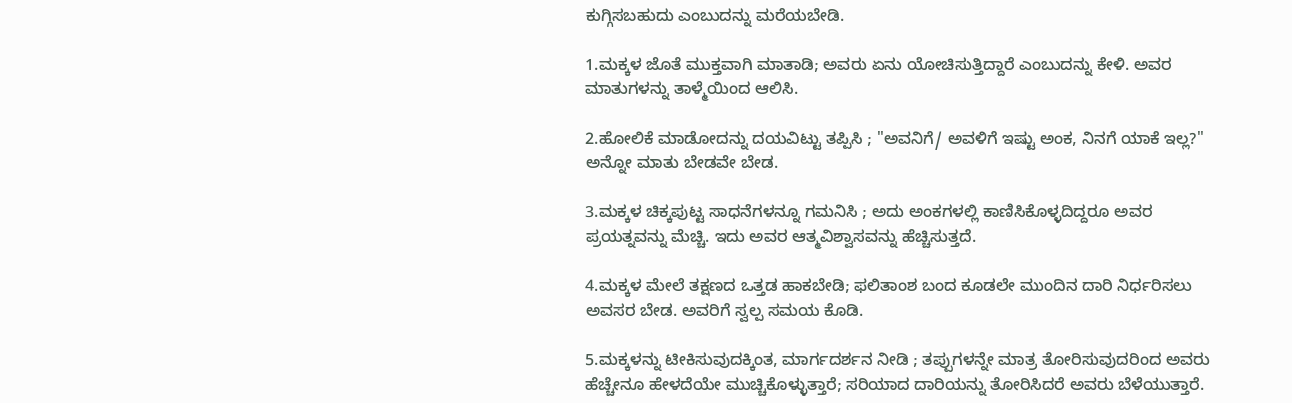ಕುಗ್ಗಿಸಬಹುದು ಎಂಬುದನ್ನು ಮರೆಯಬೇಡಿ.

1.ಮಕ್ಕಳ ಜೊತೆ ಮುಕ್ತವಾಗಿ ಮಾತಾಡಿ; ಅವರು ಏನು ಯೋಚಿಸುತ್ತಿದ್ದಾರೆ ಎಂಬುದನ್ನು ಕೇಳಿ. ಅವರ ಮಾತುಗಳನ್ನು ತಾಳ್ಮೆಯಿಂದ ಆಲಿಸಿ.

2.ಹೋಲಿಕೆ ಮಾಡೋದನ್ನು ದಯವಿಟ್ಟು ತಪ್ಪಿಸಿ ; "ಅವನಿಗೆ/ ಅವಳಿಗೆ ಇಷ್ಟು ಅಂಕ, ನಿನಗೆ ಯಾಕೆ ಇಲ್ಲ?" ಅನ್ನೋ ಮಾತು ಬೇಡವೇ ಬೇಡ.

3.ಮಕ್ಕಳ ಚಿಕ್ಕಪುಟ್ಟ ಸಾಧನೆಗಳನ್ನೂ ಗಮನಿಸಿ ; ಅದು ಅಂಕಗಳಲ್ಲಿ ಕಾಣಿಸಿಕೊಳ್ಳದಿದ್ದರೂ ಅವರ ಪ್ರಯತ್ನವನ್ನು ಮೆಚ್ಚಿ. ಇದು ಅವರ ಆತ್ಮವಿಶ್ವಾಸವನ್ನು ಹೆಚ್ಚಿಸುತ್ತದೆ.

4.ಮಕ್ಕಳ ಮೇಲೆ ತಕ್ಷಣದ ಒತ್ತಡ ಹಾಕಬೇಡಿ; ಫಲಿತಾಂಶ ಬಂದ ಕೂಡಲೇ ಮುಂದಿನ ದಾರಿ ನಿರ್ಧರಿಸಲು ಅವಸರ ಬೇಡ. ಅವರಿಗೆ ಸ್ವಲ್ಪ ಸಮಯ ಕೊಡಿ.

5.ಮಕ್ಕಳನ್ನು ಟೀಕಿಸುವುದಕ್ಕಿಂತ, ಮಾರ್ಗದರ್ಶನ ನೀಡಿ ; ತಪ್ಪುಗಳನ್ನೇ ಮಾತ್ರ ತೋರಿಸುವುದರಿಂದ ಅವರು ಹೆಚ್ಚೇನೂ ಹೇಳದೆಯೇ ಮುಚ್ಚಿಕೊಳ್ಳುತ್ತಾರೆ; ಸರಿಯಾದ ದಾರಿಯನ್ನು ತೋರಿಸಿದರೆ ಅವರು ಬೆಳೆಯುತ್ತಾರೆ.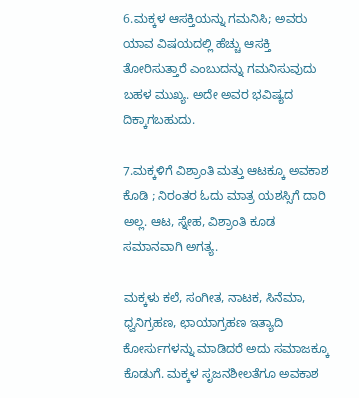6.ಮಕ್ಕಳ ಆಸಕ್ತಿಯನ್ನು ಗಮನಿಸಿ; ಅವರು ಯಾವ ವಿಷಯದಲ್ಲಿ ಹೆಚ್ಚು ಆಸಕ್ತಿ ತೋರಿಸುತ್ತಾರೆ ಎಂಬುದನ್ನು ಗಮನಿಸುವುದು ಬಹಳ ಮುಖ್ಯ. ಅದೇ ಅವರ ಭವಿಷ್ಯದ ದಿಕ್ಕಾಗಬಹುದು.

7.ಮಕ್ಕಳಿಗೆ ವಿಶ್ರಾಂತಿ ಮತ್ತು ಆಟಕ್ಕೂ ಅವಕಾಶ ಕೊಡಿ ; ನಿರಂತರ ಓದು ಮಾತ್ರ ಯಶಸ್ಸಿಗೆ ದಾರಿ ಅಲ್ಲ. ಆಟ, ಸ್ನೇಹ, ವಿಶ್ರಾಂತಿ ಕೂಡ ಸಮಾನವಾಗಿ ಅಗತ್ಯ.

ಮಕ್ಕಳು ಕಲೆ, ಸಂಗೀತ, ನಾಟಕ, ಸಿನೆಮಾ, ಧ್ವನಿಗ್ರಹಣ, ಛಾಯಾಗ್ರಹಣ ಇತ್ಯಾದಿ ಕೋರ್ಸುಗಳನ್ನು ಮಾಡಿದರೆ ಅದು ಸಮಾಜಕ್ಕೂ ಕೊಡುಗೆ. ಮಕ್ಕಳ ಸೃಜನಶೀಲತೆಗೂ ಅವಕಾಶ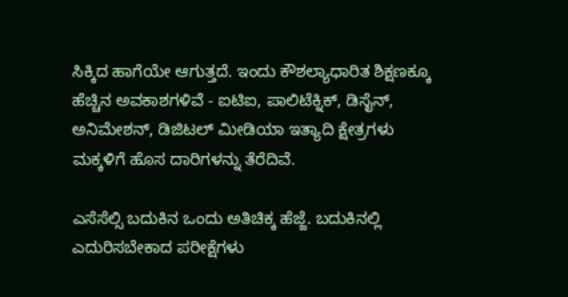ಸಿಕ್ಕಿದ ಹಾಗೆಯೇ ಆಗುತ್ತದೆ. ಇಂದು ಕೌಶಲ್ಯಾಧಾರಿತ ಶಿಕ್ಷಣಕ್ಕೂ ಹೆಚ್ಚಿನ ಅವಕಾಶಗಳಿವೆ - ಐಟಿಐ, ಪಾಲಿಟೆಕ್ನಿಕ್, ಡಿಸೈನ್, ಅನಿಮೇಶನ್, ಡಿಜಿಟಲ್ ಮೀಡಿಯಾ ಇತ್ಯಾದಿ ಕ್ಷೇತ್ರಗಳು ಮಕ್ಕಳಿಗೆ ಹೊಸ ದಾರಿಗಳನ್ನು ತೆರೆದಿವೆ.

ಎಸೆಸೆಲ್ಸಿ ಬದುಕಿನ ಒಂದು ಅತಿಚಿಕ್ಕ ಹೆಜ್ಜೆ. ಬದುಕಿನಲ್ಲಿ ಎದುರಿಸಬೇಕಾದ ಪರೀಕ್ಷೆಗಳು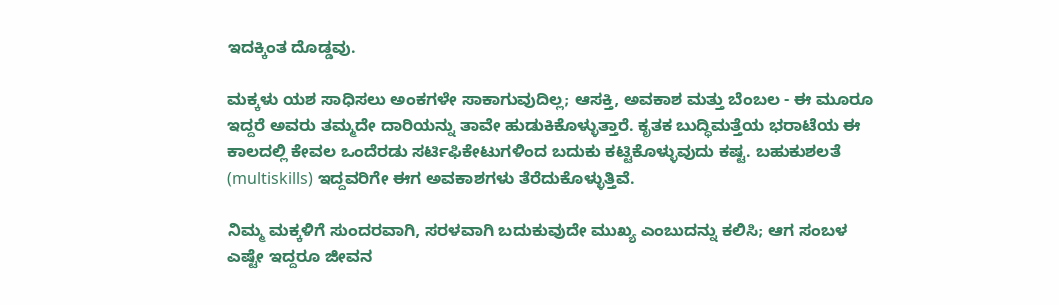ಇದಕ್ಕಿಂತ ದೊಡ್ಡವು.

ಮಕ್ಕಳು ಯಶ ಸಾಧಿಸಲು ಅಂಕಗಳೇ ಸಾಕಾಗುವುದಿಲ್ಲ; ಆಸಕ್ತಿ, ಅವಕಾಶ ಮತ್ತು ಬೆಂಬಲ - ಈ ಮೂರೂ ಇದ್ದರೆ ಅವರು ತಮ್ಮದೇ ದಾರಿಯನ್ನು ತಾವೇ ಹುಡುಕಿಕೊಳ್ಳುತ್ತಾರೆ. ಕೃತಕ ಬುದ್ಧಿಮತ್ತೆಯ ಭರಾಟೆಯ ಈ ಕಾಲದಲ್ಲಿ ಕೇವಲ ಒಂದೆರಡು ಸರ್ಟಿಫಿಕೇಟುಗಳಿಂದ ಬದುಕು ಕಟ್ಟಿಕೊಳ್ಳುವುದು ಕಷ್ಟ. ಬಹುಕುಶಲತೆ (multiskills) ಇದ್ದವರಿಗೇ ಈಗ ಅವಕಾಶಗಳು ತೆರೆದುಕೊಳ್ಳುತ್ತಿವೆ.

ನಿಮ್ಮ ಮಕ್ಕಳಿಗೆ ಸುಂದರವಾಗಿ, ಸರಳವಾಗಿ ಬದುಕುವುದೇ ಮುಖ್ಯ ಎಂಬುದನ್ನು ಕಲಿಸಿ; ಆಗ ಸಂಬಳ ಎಷ್ಟೇ ಇದ್ದರೂ ಜೀವನ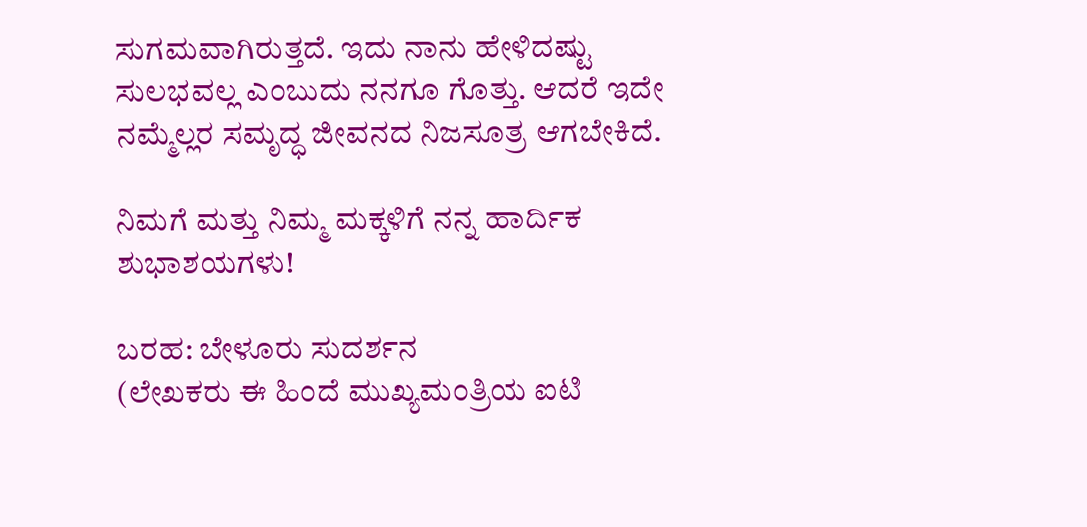ಸುಗಮವಾಗಿರುತ್ತದೆ. ಇದು ನಾನು ಹೇಳಿದಷ್ಟು ಸುಲಭವಲ್ಲ ಎಂಬುದು ನನಗೂ ಗೊತ್ತು. ಆದರೆ ಇದೇ ನಮ್ಮೆಲ್ಲರ ಸಮೃದ್ಧ ಜೀವನದ ನಿಜಸೂತ್ರ ಆಗಬೇಕಿದೆ.

ನಿಮಗೆ ಮತ್ತು ನಿಮ್ಮ ಮಕ್ಕಳಿಗೆ ನನ್ನ ಹಾರ್ದಿಕ ಶುಭಾಶಯಗಳು!

ಬರಹ: ಬೇಳೂರು ಸುದರ್ಶನ
(ಲೇಖಕರು ಈ ಹಿಂದೆ ಮುಖ್ಯಮಂತ್ರಿಯ ಐಟಿ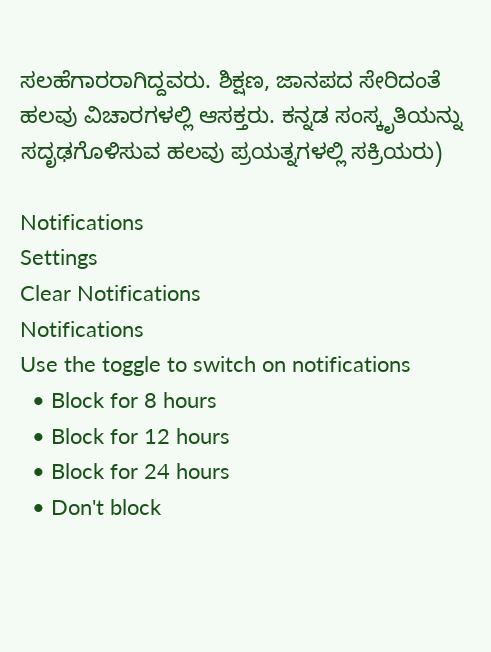ಸಲಹೆಗಾರರಾಗಿದ್ದವರು. ಶಿಕ್ಷಣ, ಜಾನಪದ ಸೇರಿದಂತೆ ಹಲವು ವಿಚಾರಗಳಲ್ಲಿ ಆಸಕ್ತರು. ಕನ್ನಡ ಸಂಸ್ಕೃತಿಯನ್ನು ಸದೃಢಗೊಳಿಸುವ ಹಲವು ಪ್ರಯತ್ನಗಳಲ್ಲಿ ಸಕ್ರಿಯರು)

Notifications
Settings
Clear Notifications
Notifications
Use the toggle to switch on notifications
  • Block for 8 hours
  • Block for 12 hours
  • Block for 24 hours
  • Don't block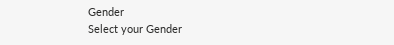Gender
Select your Gender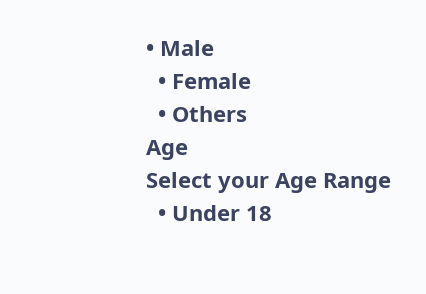• Male
  • Female
  • Others
Age
Select your Age Range
  • Under 18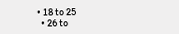• 18 to 25
  • 26 to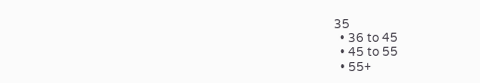35
  • 36 to 45
  • 45 to 55
  • 55+